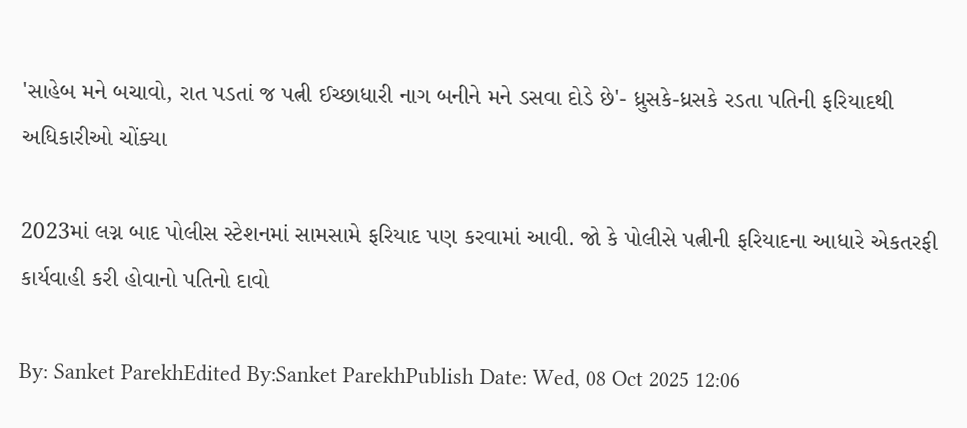'સાહેબ મને બચાવો, રાત પડતાં જ પત્ની ઈચ્છાધારી નાગ બનીને મને ડસવા દોડે છે'- ધ્રુસકે-ધ્રસકે રડતા પતિની ફરિયાદથી અધિકારીઓ ચોંક્યા

2023માં લગ્ન બાદ પોલીસ સ્ટેશનમાં સામસામે ફરિયાદ પણ કરવામાં આવી. જો કે પોલીસે પત્નીની ફરિયાદના આધારે એકતરફી કાર્યવાહી કરી હોવાનો પતિનો દાવો

By: Sanket ParekhEdited By:Sanket ParekhPublish Date: Wed, 08 Oct 2025 12:06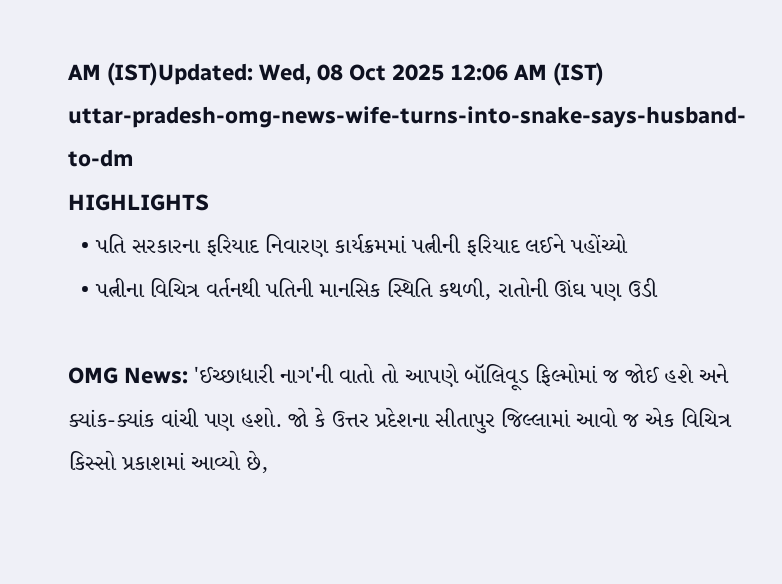AM (IST)Updated: Wed, 08 Oct 2025 12:06 AM (IST)
uttar-pradesh-omg-news-wife-turns-into-snake-says-husband-to-dm
HIGHLIGHTS
  • પતિ સરકારના ફરિયાદ નિવારણ કાર્યક્રમમાં પત્નીની ફરિયાદ લઈને પહોંચ્યો
  • પત્નીના વિચિત્ર વર્તનથી પતિની માનસિક સ્થિતિ કથળી, રાતોની ઊંઘ પણ ઉડી

OMG News: 'ઈચ્છાધારી નાગ'ની વાતો તો આપણે બૉલિવૂડ ફિલ્મોમાં જ જોઈ હશે અને ક્યાંક-ક્યાંક વાંચી પણ હશો. જો કે ઉત્તર પ્રદેશના સીતાપુર જિલ્લામાં આવો જ એક વિચિત્ર કિસ્સો પ્રકાશમાં આવ્યો છે,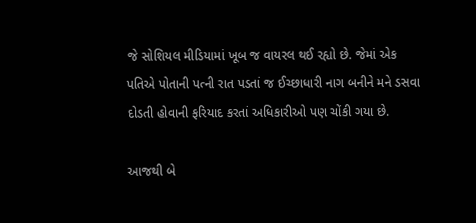જે સોશિયલ મીડિયામાં ખૂબ જ વાયરલ થઈ રહ્યો છે. જેમાં એક પતિએ પોતાની પત્ની રાત પડતાં જ ઈચ્છાધારી નાગ બનીને મને ડસવા દોડતી હોવાની ફરિયાદ કરતાં અધિકારીઓ પણ ચોંકી ગયા છે.

આજથી બે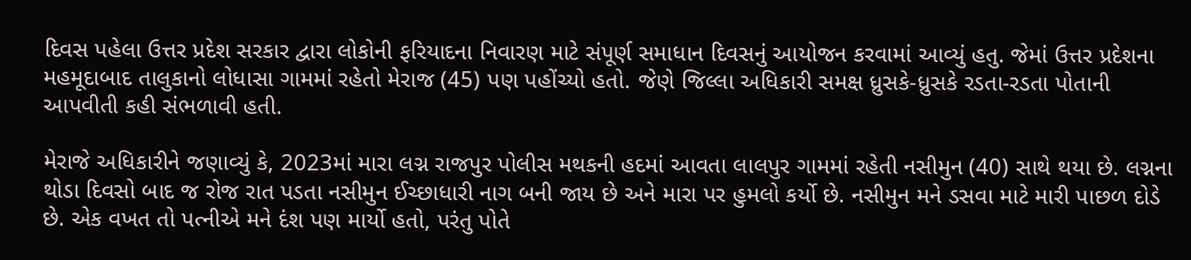દિવસ પહેલા ઉત્તર પ્રદેશ સરકાર દ્વારા લોકોની ફરિયાદના નિવારણ માટે સંપૂર્ણ સમાધાન દિવસનું આયોજન કરવામાં આવ્યું હતુ. જેમાં ઉત્તર પ્રદેશના મહમૂદાબાદ તાલુકાનો લોધાસા ગામમાં રહેતો મેરાજ (45) પણ પહોંચ્યો હતો. જેણે જિલ્લા અધિકારી સમક્ષ ધ્રુસકે-ધ્રુસકે રડતા-રડતા પોતાની આપવીતી કહી સંભળાવી હતી.

મેરાજે અધિકારીને જણાવ્યું કે, 2023માં મારા લગ્ન રાજપુર પોલીસ મથકની હદમાં આવતા લાલપુર ગામમાં રહેતી નસીમુન (40) સાથે થયા છે. લગ્નના થોડા દિવસો બાદ જ રોજ રાત પડતા નસીમુન ઈચ્છાધારી નાગ બની જાય છે અને મારા પર હુમલો કર્યો છે. નસીમુન મને ડસવા માટે મારી પાછળ દોડે છે. એક વખત તો પત્નીએ મને દંશ પણ માર્યો હતો, પરંતુ પોતે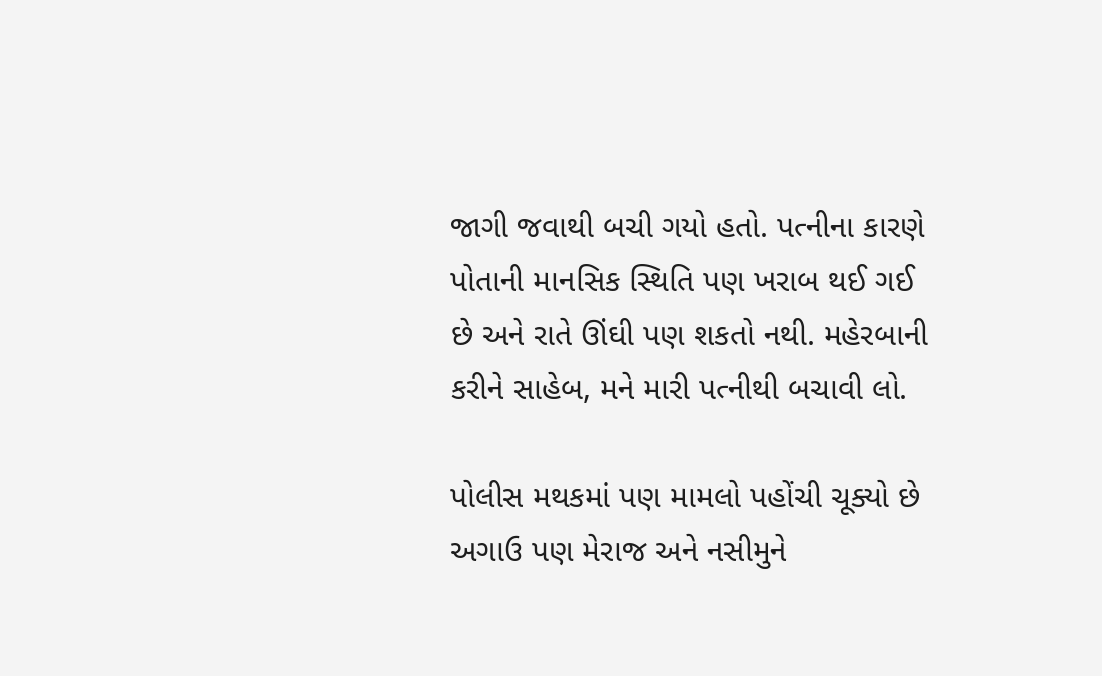જાગી જવાથી બચી ગયો હતો. પત્નીના કારણે પોતાની માનસિક સ્થિતિ પણ ખરાબ થઈ ગઈ છે અને રાતે ઊંઘી પણ શકતો નથી. મહેરબાની કરીને સાહેબ, મને મારી પત્નીથી બચાવી લો.

પોલીસ મથકમાં પણ મામલો પહોંચી ચૂક્યો છે
અગાઉ પણ મેરાજ અને નસીમુને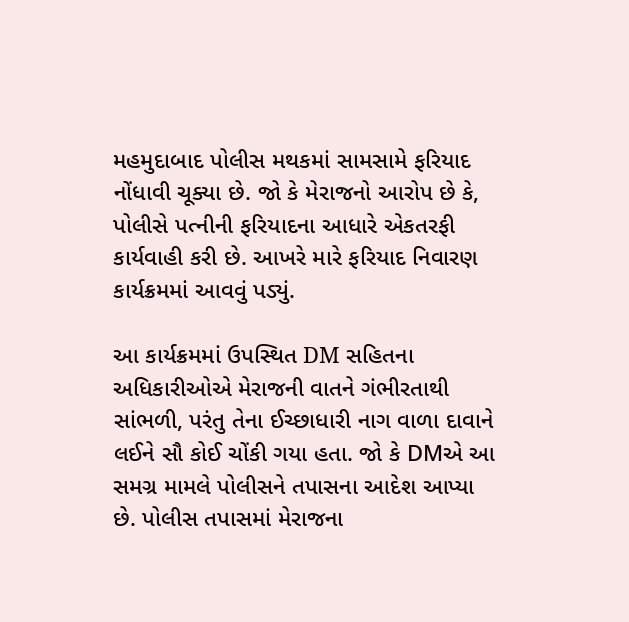મહમુદાબાદ પોલીસ મથકમાં સામસામે ફરિયાદ નોંધાવી ચૂક્યા છે. જો કે મેરાજનો આરોપ છે કે, પોલીસે પત્નીની ફરિયાદના આધારે એકતરફી કાર્યવાહી કરી છે. આખરે મારે ફરિયાદ નિવારણ કાર્યક્રમમાં આવવું પડ્યું.

આ કાર્યક્રમમાં ઉપસ્થિત DM સહિતના અધિકારીઓએ મેરાજની વાતને ગંભીરતાથી સાંભળી, પરંતુ તેના ઈચ્છાધારી નાગ વાળા દાવાને લઈને સૌ કોઈ ચોંકી ગયા હતા. જો કે DMએ આ સમગ્ર મામલે પોલીસને તપાસના આદેશ આપ્યા છે. પોલીસ તપાસમાં મેરાજના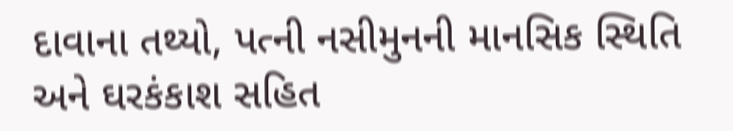દાવાના તથ્યો, પત્ની નસીમુનની માનસિક સ્થિતિ અને ઘરકંકાશ સહિત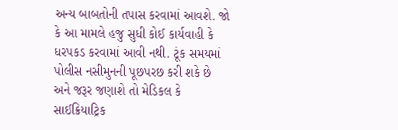અન્ય બાબતોની તપાસ કરવામાં આવશે. જો કે આ મામલે હજુ સુધી કોઈ કાર્યવાહી કે ધરપકડ કરવામાં આવી નથી. ટૂંક સમયમાં પોલીસ નસીમુનની પૂછપરછ કરી શકે છે અને જરૂર જણાશે તો મેડિકલ કે સાઈક્રિયાટ્રિક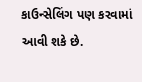કાઉન્સેલિંગ પણ કરવામાં આવી શકે છે.